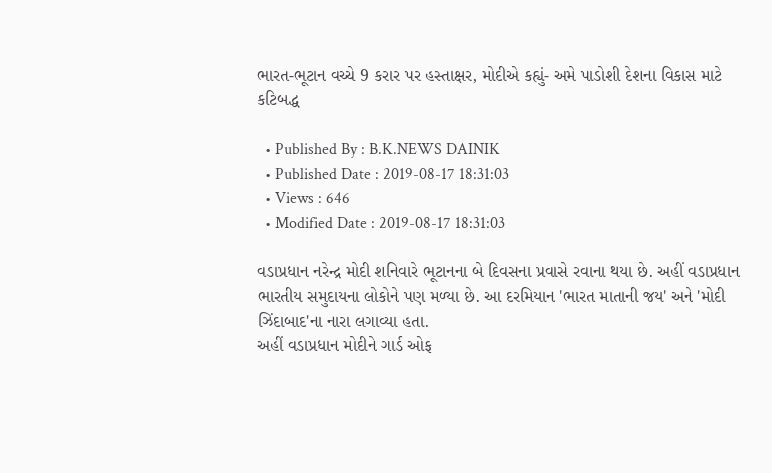ભારત-ભૂટાન વચ્ચે 9 કરાર પર હસ્તાક્ષર, મોદીએ કહ્યું- અમે પાડોશી દેશના વિકાસ માટે કટિબદ્ધ

  • Published By : B.K.NEWS DAINIK
  • Published Date : 2019-08-17 18:31:03
  • Views : 646
  • Modified Date : 2019-08-17 18:31:03

વડાપ્રધાન નરેન્દ્ર મોદી શનિવારે ભૂટાનના બે દિવસના પ્રવાસે રવાના થયા છે. અહીં વડાપ્રધાન ભારતીય સમુદાયના લોકોને પણ મળ્યા છે. આ દરમિયાન 'ભારત માતાની જય' અને 'મોદી ઝિંદાબાદ'ના નારા લગાવ્યા હતા.
અહીં વડાપ્રધાન મોદીને ગાર્ડ ઓફ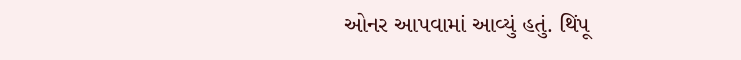ઓનર આપવામાં આવ્યું હતું. થિંપૂ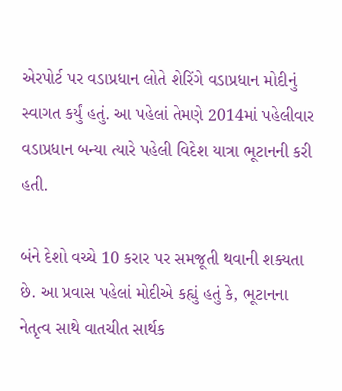એરપોર્ટ પર વડાપ્રધાન લોતે શેરિંગે વડાપ્રધાન મોદીનું સ્વાગત કર્યું હતું. આ પહેલાં તેમણે 2014માં પહેલીવાર વડાપ્રધાન બન્યા ત્યારે પહેલી વિદેશ યાત્રા ભૂટાનની કરી હતી.

બંને દેશો વચ્ચે 10 કરાર પર સમજૂતી થવાની શક્યતા છે. આ પ્રવાસ પહેલાં મોદીએ કહ્યું હતું કે, ભૂટાનના નેતૃત્વ સાથે વાતચીત સાર્થક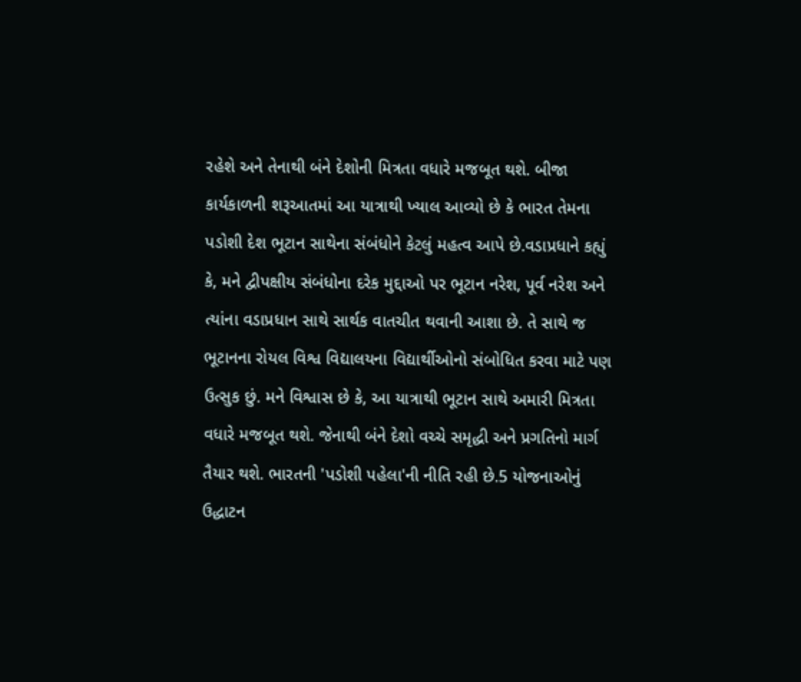રહેશે અને તેનાથી બંને દેશોની મિત્રતા વધારે મજબૂત થશે. બીજા કાર્યકાળની શરૂઆતમાં આ યાત્રાથી ખ્યાલ આવ્યો છે કે ભારત તેમના પડોશી દેશ ભૂટાન સાથેના સંબંધોને કેટલું મહત્વ આપે છે.વડાપ્રધાને કહ્યું કે, મને દ્વીપક્ષીય સંબંધોના દરેક મુદ્દાઓ પર ભૂટાન નરેશ, પૂર્વ નરેશ અને ત્યાંના વડાપ્રધાન સાથે સાર્થક વાતચીત થવાની આશા છે. તે સાથે જ ભૂટાનના રોયલ વિશ્વ વિદ્યાલયના વિદ્યાર્થીઓનો સંબોધિત કરવા માટે પણ ઉત્સુક છું. મને વિશ્વાસ છે કે, આ યાત્રાથી ભૂટાન સાથે અમારી મિત્રતા વધારે મજબૂત થશે. જેનાથી બંને દેશો વચ્ચે સમૃદ્ધી અને પ્રગતિનો માર્ગ તૈયાર થશે. ભારતની 'પડોશી પહેલા'ની નીતિ રહી છે.5 યોજનાઓનું ઉદ્ધાટન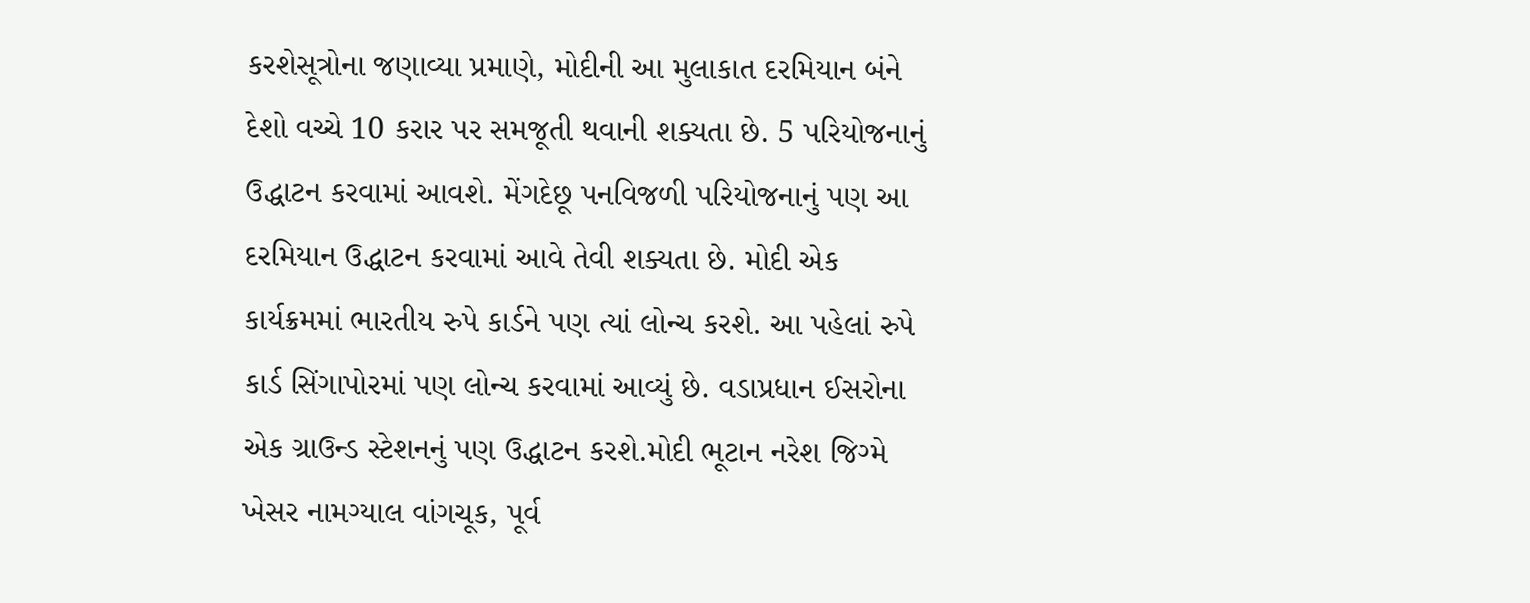કરશેસૂત્રોના જણાવ્યા પ્રમાણે, મોદીની આ મુલાકાત દરમિયાન બંને દેશો વચ્ચે 10 કરાર પર સમજૂતી થવાની શક્યતા છે. 5 પરિયોજનાનું ઉદ્ધાટન કરવામાં આવશે. મેંગદેછૂ પનવિજળી પરિયોજનાનું પણ આ દરમિયાન ઉદ્ધાટન કરવામાં આવે તેવી શક્યતા છે. મોદી એક કાર્યક્રમમાં ભારતીય રુપે કાર્ડને પણ ત્યાં લોન્ચ કરશે. આ પહેલાં રુપે કાર્ડ સિંગાપોરમાં પણ લોન્ચ કરવામાં આવ્યું છે. વડાપ્રધાન ઈસરોના એક ગ્રાઉન્ડ સ્ટેશનનું પણ ઉદ્ધાટન કરશે.મોદી ભૂટાન નરેશ જિગ્મે ખેસર નામગ્યાલ વાંગચૂક, પૂર્વ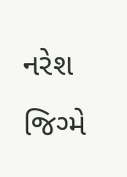નરેશ જિગ્મે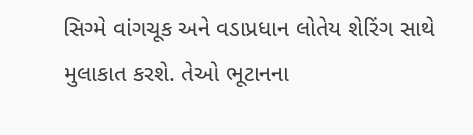સિગ્મે વાંગચૂક અને વડાપ્રધાન લોતેય શેરિંગ સાથે મુલાકાત કરશે. તેઓ ભૂટાનના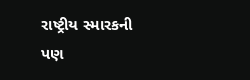રાષ્ટ્રીય સ્મારકની પણ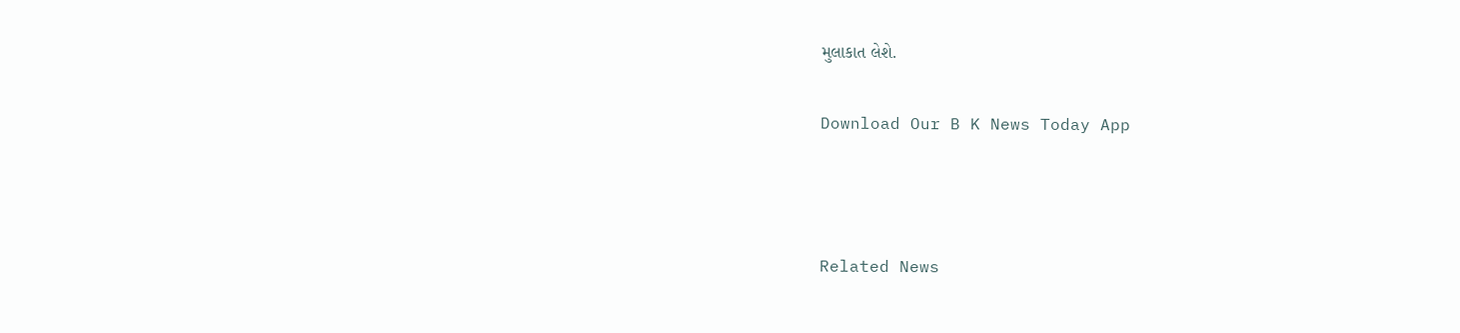મુલાકાત લેશે.

Download Our B K News Today App



Related News